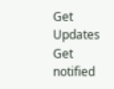Get Updates
Get notified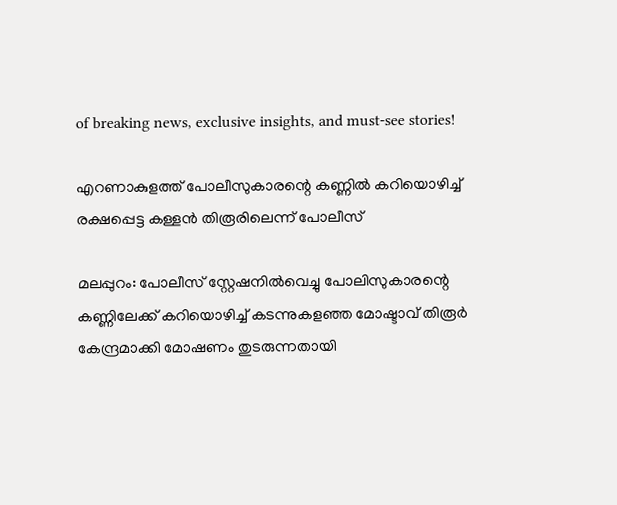of breaking news, exclusive insights, and must-see stories!

എറണാകുളത്ത് പോലീസുകാരന്റെ കണ്ണില്‍ കറിയൊഴിച്ച് രക്ഷപ്പെട്ട കള്ളന്‍ തിരൂരിലെന്ന് പോലീസ്

മലപ്പുറം: പോലീസ് സ്റ്റേഷനില്‍വെച്ചു പോലിസുകാരന്റെ കണ്ണിലേക്ക് കറിയൊഴിച്ച് കടന്നുകളഞ്ഞ മോഷ്ടാവ് തിരൂര്‍ കേന്ദ്രമാക്കി മോഷണം തുടരുന്നതായി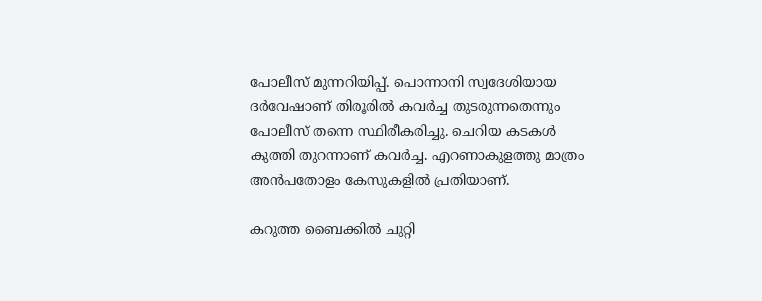പോലീസ് മുന്നറിയിപ്പ്. പൊന്നാനി സ്വദേശിയായ ദര്‍വേഷാണ് തിരൂരില്‍ കവര്‍ച്ച തുടരുന്നതെന്നും പോലീസ് തന്നെ സ്ഥിരീകരിച്ചു. ചെറിയ കടകള്‍ കുത്തി തുറന്നാണ് കവര്‍ച്ച. എറണാകുളത്തു മാത്രം അന്‍പതോളം കേസുകളില്‍ പ്രതിയാണ്.

കറുത്ത ബൈക്കില്‍ ചുറ്റി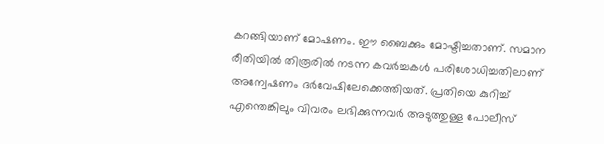കറങ്ങിയാണ് മോഷണം. ഈ ബൈക്കും മോഷ്ടിച്ചതാണ്. സമാന രീതിയില്‍ തിരൂരില്‍ നടന്ന കവര്‍ച്ചകള്‍ പരിശോധിച്ചതിലാണ് അന്വേഷണം ദര്‍വേഷിലേക്കെത്തിയത്. പ്രതിയെ കുറിച്ച് എന്തെങ്കിലും വിവരം ലഭിക്കുന്നവര്‍ അടുത്തുള്ള പോലീസ്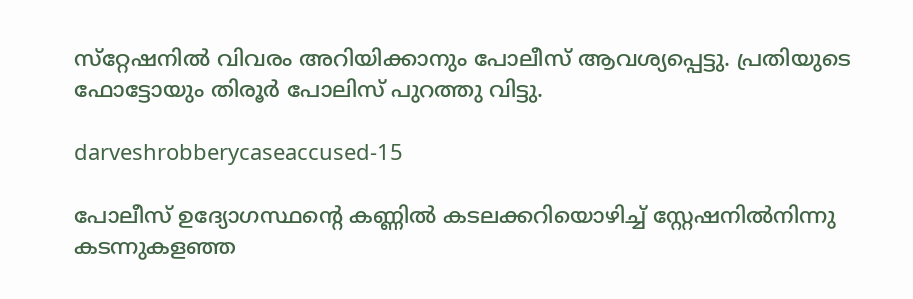സ്‌റ്റേഷനില്‍ വിവരം അറിയിക്കാനും പോലീസ് ആവശ്യപ്പെട്ടു. പ്രതിയുടെ ഫോട്ടോയും തിരൂര്‍ പോലിസ് പുറത്തു വിട്ടു.

darveshrobberycaseaccused-15

പോലീസ് ഉദ്യോഗസ്ഥന്റെ കണ്ണില്‍ കടലക്കറിയൊഴിച്ച് സ്റ്റേഷനില്‍നിന്നു കടന്നുകളഞ്ഞ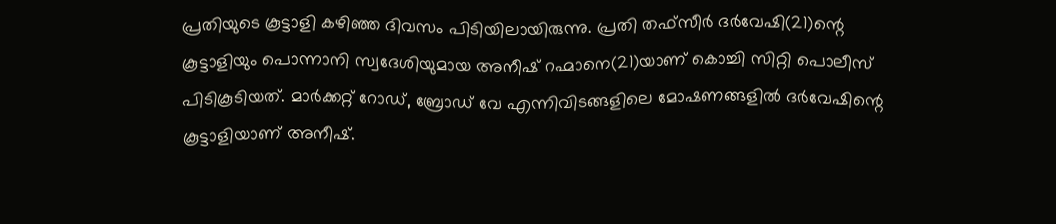പ്രതിയുടെ കൂട്ടാളി കഴിഞ്ഞ ദിവസം പിടിയിലായിരുന്നു. പ്രതി തഫ്സീര്‍ ദര്‍വേഷി(21)ന്റെ കൂട്ടാളിയും പൊന്നാനി സ്വദേശിയുമായ അനീഷ് റഹ്മാനെ(21)യാണ് കൊച്ചി സിറ്റി പൊലീസ് പിടികൂടിയത്. മാര്‍ക്കറ്റ് റോഡ്, ബ്രോഡ് വേ എന്നിവിടങ്ങളിലെ മോഷണങ്ങളില്‍ ദര്‍വേഷിന്റെ കൂട്ടാളിയാണ് അനീഷ്.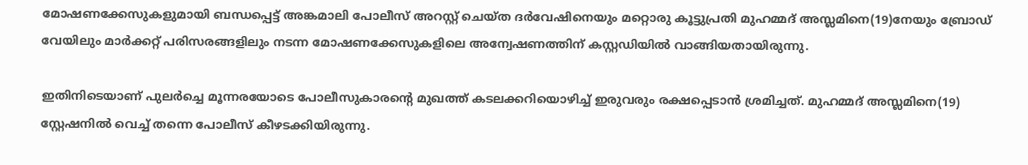മോഷണക്കേസുകളുമായി ബന്ധപ്പെട്ട് അങ്കമാലി പോലീസ് അറസ്റ്റ് ചെയ്ത ദര്‍വേഷിനെയും മറ്റൊരു കൂട്ടുപ്രതി മുഹമ്മദ് അസ്ലമിനെ(19)നേയും ബ്രോഡ് വേയിലും മാര്‍ക്കറ്റ് പരിസരങ്ങളിലും നടന്ന മോഷണക്കേസുകളിലെ അന്വേഷണത്തിന് കസ്റ്റഡിയില്‍ വാങ്ങിയതായിരുന്നു.

ഇതിനിടെയാണ് പുലര്‍ച്ചെ മൂന്നരയോടെ പോലീസുകാരന്റെ മുഖത്ത് കടലക്കറിയൊഴിച്ച് ഇരുവരും രക്ഷപ്പെടാന്‍ ശ്രമിച്ചത്. മുഹമ്മദ് അസ്ലമിനെ(19) സ്റ്റേഷനില്‍ വെച്ച് തന്നെ പോലീസ് കീഴടക്കിയിരുന്നു.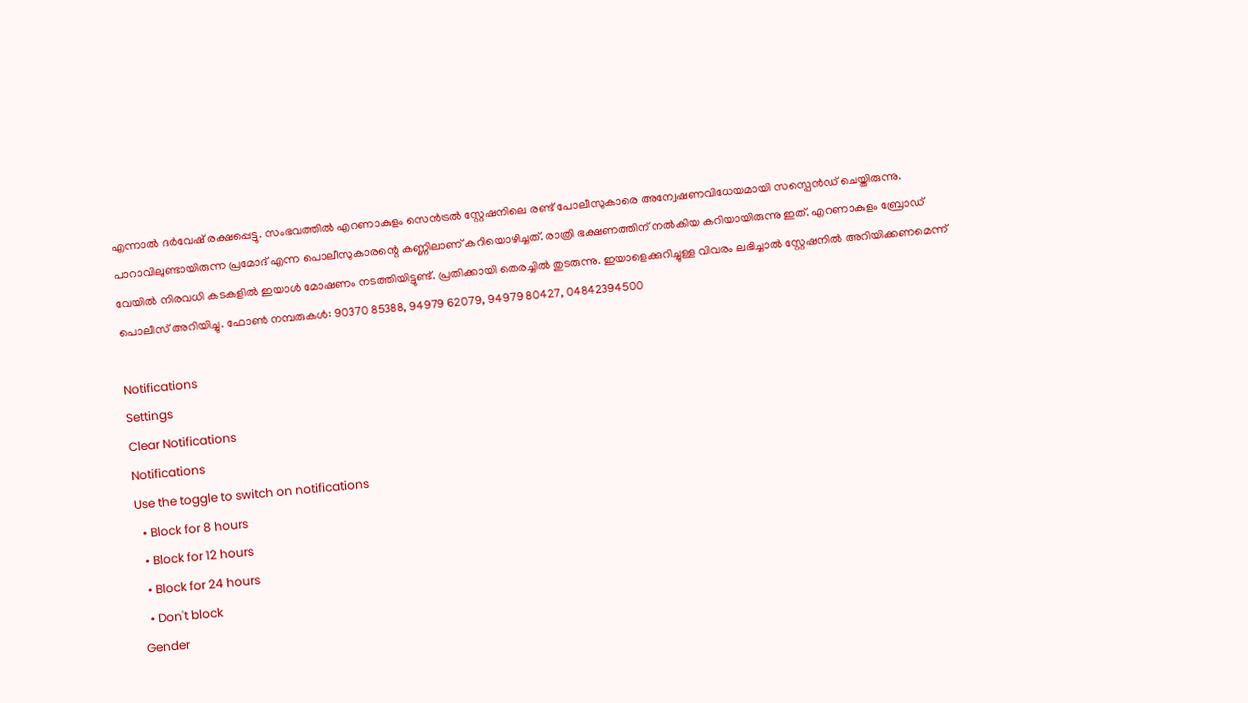എന്നാല്‍ ദര്‍വേഷ് രക്ഷപ്പെട്ടു. സംഭവത്തില്‍ എറണാകുളം സെന്‍ട്രല്‍ സ്റ്റേഷനിലെ രണ്ട് പോലീസുകാരെ അന്വേഷണവിധേയമായി സസ്പെന്‍ഡ് ചെയ്തിരുന്നു. പാറാവിലുണ്ടായിരുന്ന പ്രമോദ് എന്ന പൊലീസുകാരന്റെ കണ്ണിലാണ് കറിയൊഴിച്ചത്. രാത്രി ഭക്ഷണത്തിന് നല്‍കിയ കറിയായിരുന്നു ഇത്. എറണാകുളം ബ്രോഡ് വേയില്‍ നിരവധി കടകളില്‍ ഇയാള്‍ മോഷണം നടത്തിയിട്ടുണ്ട്. പ്രതിക്കായി തെരച്ചില്‍ തുടരുന്നു. ഇയാളെക്കുറിച്ചുള്ള വിവരം ലഭിച്ചാല്‍ സ്റ്റേഷനില്‍ അറിയിക്കണമെന്ന് പൊലീസ് അറിയിച്ചു. ഫോണ്‍ നമ്പരുകള്‍: 90370 85388, 94979 62079, 94979 80427, 04842394500

Notifications
Settings
Clear Notifications
Notifications
Use the toggle to switch on notifications
  • Block for 8 hours
  • Block for 12 hours
  • Block for 24 hours
  • Don't block
Gender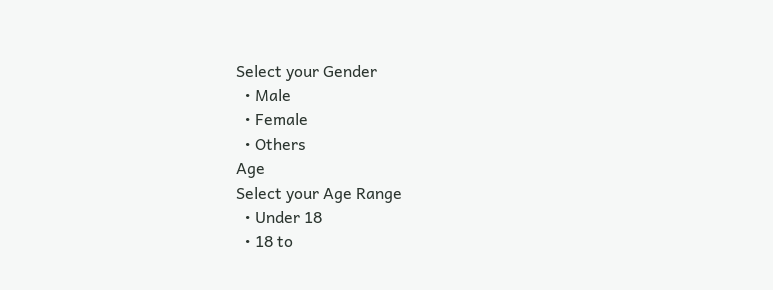Select your Gender
  • Male
  • Female
  • Others
Age
Select your Age Range
  • Under 18
  • 18 to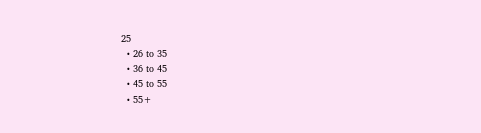25
  • 26 to 35
  • 36 to 45
  • 45 to 55
  • 55+